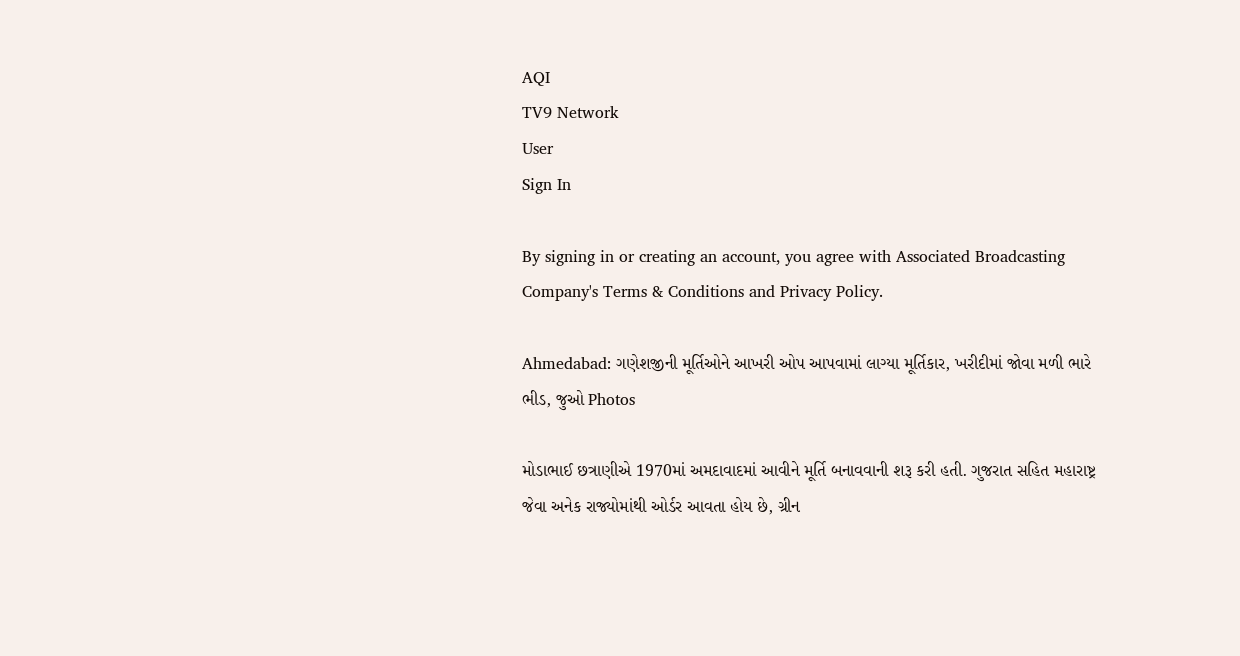AQI
TV9 Network
User
Sign In

By signing in or creating an account, you agree with Associated Broadcasting Company's Terms & Conditions and Privacy Policy.

Ahmedabad: ગણેશજીની મૂર્તિઓને આખરી ઓપ આપવામાં લાગ્યા મૂર્તિકાર, ખરીદીમાં જોવા મળી ભારે ભીડ, જુઓ Photos

મોડાભાઈ છત્રાણીએ 1970માં અમદાવાદમાં આવીને મૂર્તિ બનાવવાની શરૂ કરી હતી. ગુજરાત સહિત મહારાષ્ટ્ર જેવા અનેક રાજ્યોમાંથી ઓર્ડર આવતા હોય છે, ગ્રીન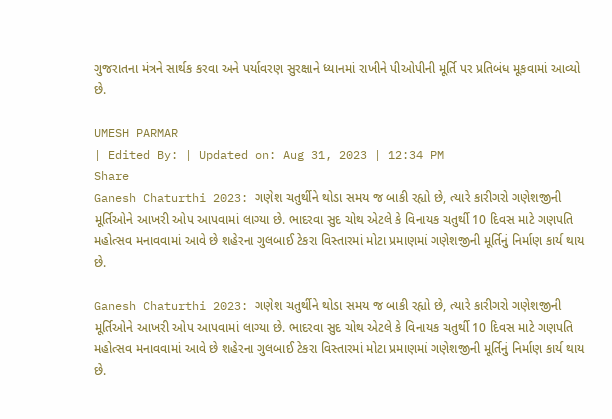ગુજરાતના મંત્રને સાર્થક કરવા અને પર્યાવરણ સુરક્ષાને ધ્યાનમાં રાખીને પીઓપીની મૂર્તિ પર પ્રતિબંધ મૂકવામાં આવ્યો છે.

UMESH PARMAR
| Edited By: | Updated on: Aug 31, 2023 | 12:34 PM
Share
Ganesh Chaturthi 2023: ગણેશ ચતુર્થીને થોડા સમય જ બાકી રહ્યો છે, ત્યારે કારીગરો ગણેશજીની મૂર્તિઓને આખરી ઓપ આપવામાં લાગ્યા છે. ભાદરવા સુદ ચોથ એટલે કે વિનાયક ચતુર્થી 10 દિવસ માટે ગણપતિ મહોત્સવ મનાવવામાં આવે છે શહેરના ગુલબાઈ ટેકરા વિસ્તારમાં મોટા પ્રમાણમાં ગણેશજીની મૂર્તિનું નિર્માણ કાર્ય થાય છે.

Ganesh Chaturthi 2023: ગણેશ ચતુર્થીને થોડા સમય જ બાકી રહ્યો છે, ત્યારે કારીગરો ગણેશજીની મૂર્તિઓને આખરી ઓપ આપવામાં લાગ્યા છે. ભાદરવા સુદ ચોથ એટલે કે વિનાયક ચતુર્થી 10 દિવસ માટે ગણપતિ મહોત્સવ મનાવવામાં આવે છે શહેરના ગુલબાઈ ટેકરા વિસ્તારમાં મોટા પ્રમાણમાં ગણેશજીની મૂર્તિનું નિર્માણ કાર્ય થાય છે.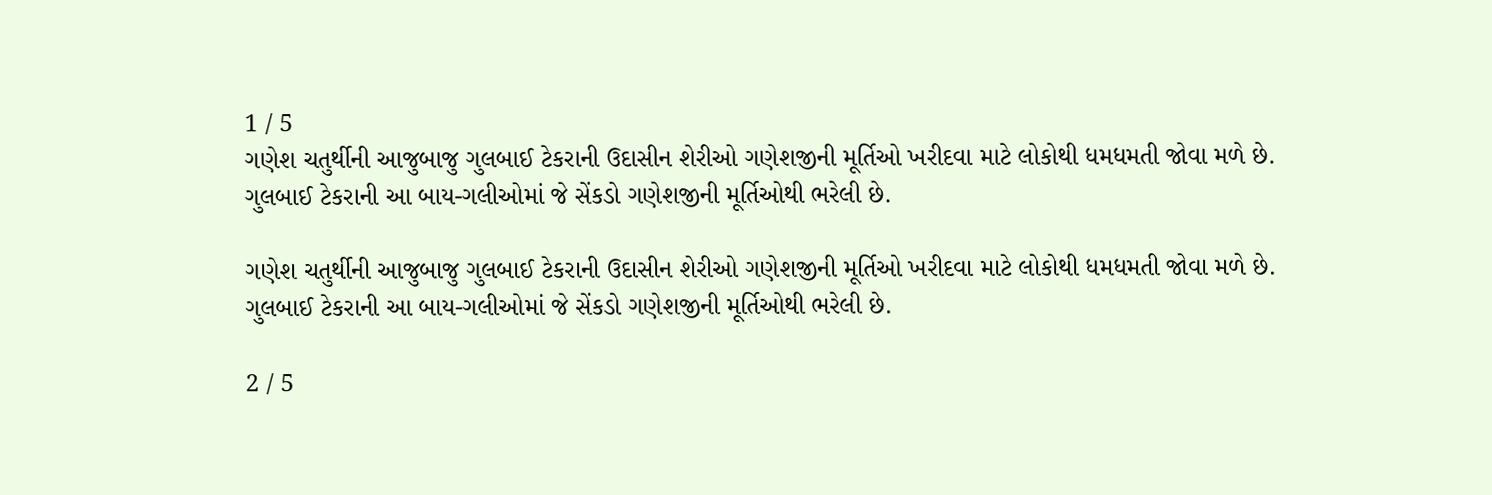1 / 5
ગણેશ ચતુર્થીની આજુબાજુ ગુલબાઈ ટેકરાની ઉદાસીન શેરીઓ ગણેશજીની મૂર્તિઓ ખરીદવા માટે લોકોથી ધમધમતી જોવા મળે છે. ગુલબાઈ ટેકરાની આ બાય-ગલીઓમાં જે સેંકડો ગણેશજીની મૂર્તિઓથી ભરેલી છે.

ગણેશ ચતુર્થીની આજુબાજુ ગુલબાઈ ટેકરાની ઉદાસીન શેરીઓ ગણેશજીની મૂર્તિઓ ખરીદવા માટે લોકોથી ધમધમતી જોવા મળે છે. ગુલબાઈ ટેકરાની આ બાય-ગલીઓમાં જે સેંકડો ગણેશજીની મૂર્તિઓથી ભરેલી છે.

2 / 5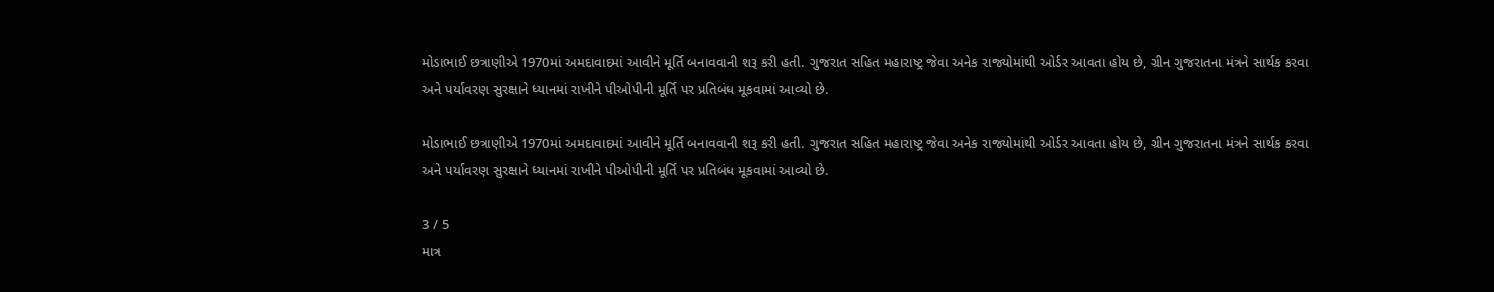મોડાભાઈ છત્રાણીએ 1970માં અમદાવાદમાં આવીને મૂર્તિ બનાવવાની શરૂ કરી હતી. ગુજરાત સહિત મહારાષ્ટ્ર જેવા અનેક રાજ્યોમાંથી ઓર્ડર આવતા હોય છે, ગ્રીન ગુજરાતના મંત્રને સાર્થક કરવા અને પર્યાવરણ સુરક્ષાને ધ્યાનમાં રાખીને પીઓપીની મૂર્તિ પર પ્રતિબંધ મૂકવામાં આવ્યો છે.

મોડાભાઈ છત્રાણીએ 1970માં અમદાવાદમાં આવીને મૂર્તિ બનાવવાની શરૂ કરી હતી. ગુજરાત સહિત મહારાષ્ટ્ર જેવા અનેક રાજ્યોમાંથી ઓર્ડર આવતા હોય છે, ગ્રીન ગુજરાતના મંત્રને સાર્થક કરવા અને પર્યાવરણ સુરક્ષાને ધ્યાનમાં રાખીને પીઓપીની મૂર્તિ પર પ્રતિબંધ મૂકવામાં આવ્યો છે.

3 / 5
માત્ર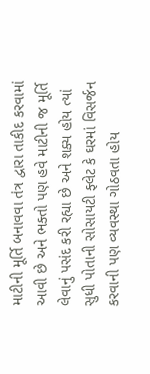માટીની મૂર્તિ બનાવવા તંત્ર દ્વારા તાકીદ કરવામાં આવી છે અને ભક્તો પણ હવે માટીની જ મૂર્તિ લેવાનું પસંદ કરી રહ્યા છે અને શક્ય હોય ત્યાં સુધી પોતાની સોસાયટી ફ્લેટ કે ઘરમાં વિસર્જન કરવાની પણ વ્યવસ્થા ગોઠવતા હોય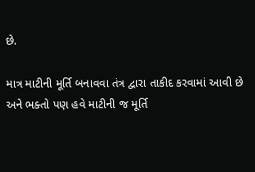છે.

માત્ર માટીની મૂર્તિ બનાવવા તંત્ર દ્વારા તાકીદ કરવામાં આવી છે અને ભક્તો પણ હવે માટીની જ મૂર્તિ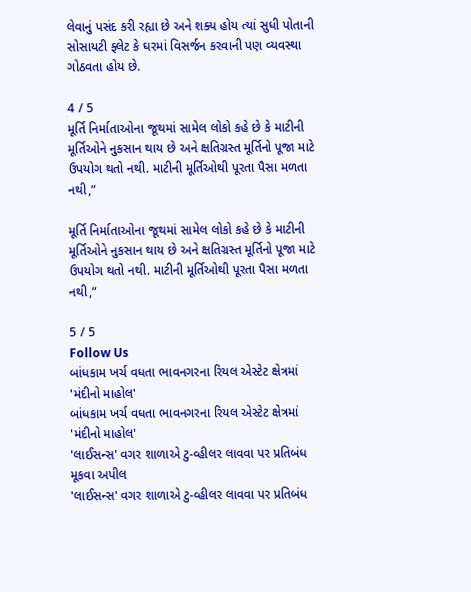લેવાનું પસંદ કરી રહ્યા છે અને શક્ય હોય ત્યાં સુધી પોતાની સોસાયટી ફ્લેટ કે ઘરમાં વિસર્જન કરવાની પણ વ્યવસ્થા ગોઠવતા હોય છે.

4 / 5
મૂર્તિ નિર્માતાઓના જૂથમાં સામેલ લોકો કહે છે કે માટીની મૂર્તિઓને નુકસાન થાય છે અને ક્ષતિગ્રસ્ત મૂર્તિનો પૂજા માટે ઉપયોગ થતો નથી. માટીની મૂર્તિઓથી પૂરતા પૈસા મળતા નથી,”

મૂર્તિ નિર્માતાઓના જૂથમાં સામેલ લોકો કહે છે કે માટીની મૂર્તિઓને નુકસાન થાય છે અને ક્ષતિગ્રસ્ત મૂર્તિનો પૂજા માટે ઉપયોગ થતો નથી. માટીની મૂર્તિઓથી પૂરતા પૈસા મળતા નથી,”

5 / 5
Follow Us
બાંધકામ ખર્ચ વધતા ભાવનગરના રિયલ એસ્ટેટ ક્ષેત્રમાં 'મંદીનો માહોલ'
બાંધકામ ખર્ચ વધતા ભાવનગરના રિયલ એસ્ટેટ ક્ષેત્રમાં 'મંદીનો માહોલ'
'લાઈસન્સ' વગર શાળાએ ટુ-વ્હીલર લાવવા પર પ્રતિબંધ મૂકવા અપીલ
'લાઈસન્સ' વગર શાળાએ ટુ-વ્હીલર લાવવા પર પ્રતિબંધ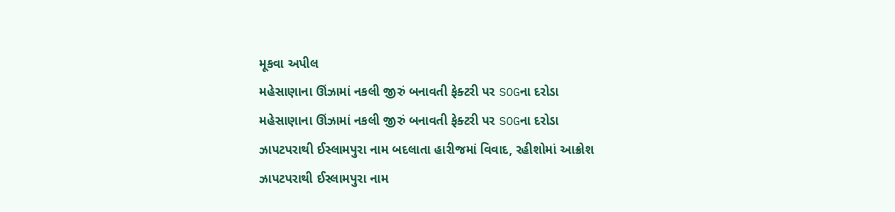મૂકવા અપીલ
મહેસાણાના ઊંઝામાં નકલી જીરું બનાવતી ફેક્ટરી પર SOGના દરોડા
મહેસાણાના ઊંઝામાં નકલી જીરું બનાવતી ફેક્ટરી પર SOGના દરોડા
ઝાપટપરાથી ઈસ્લામપુરા નામ બદલાતા હારીજમાં વિવાદ, રહીશોમાં આક્રોશ
ઝાપટપરાથી ઈસ્લામપુરા નામ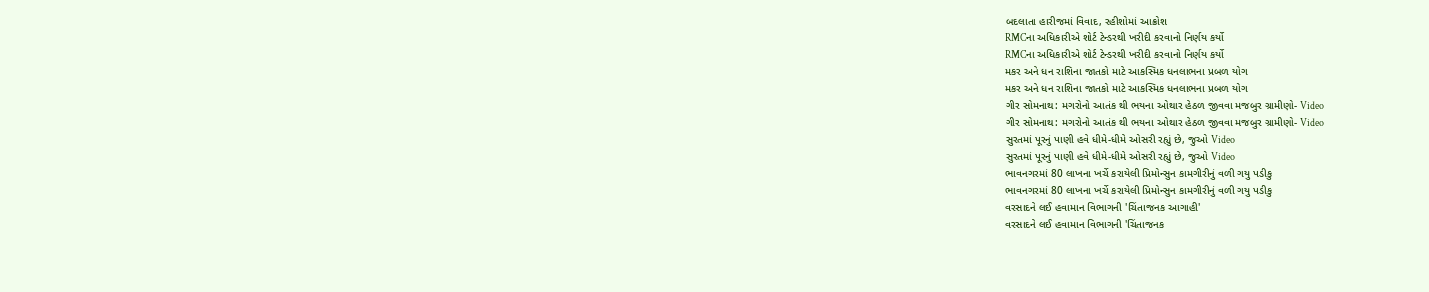બદલાતા હારીજમાં વિવાદ, રહીશોમાં આક્રોશ
RMCના અધિકારીએ શોર્ટ ટેન્ડરથી ખરીદી કરવાનો નિર્ણય કર્યો
RMCના અધિકારીએ શોર્ટ ટેન્ડરથી ખરીદી કરવાનો નિર્ણય કર્યો
મકર અને ધન રાશિના જાતકો માટે આકસ્મિક ધનલાભના પ્રબળ યોગ
મકર અને ધન રાશિના જાતકો માટે આકસ્મિક ધનલાભના પ્રબળ યોગ
ગીર સોમનાથ: મગરોનો આતંક થી ભયના ઓથાર હેઠળ જીવવા મજબુર ગ્રામીણો- Video
ગીર સોમનાથ: મગરોનો આતંક થી ભયના ઓથાર હેઠળ જીવવા મજબુર ગ્રામીણો- Video
સુરતમાં પૂરનું પાણી હવે ધીમે-ધીમે ઓસરી રહ્યું છે, જુઓ Video
સુરતમાં પૂરનું પાણી હવે ધીમે-ધીમે ઓસરી રહ્યું છે, જુઓ Video
ભાવનગરમાં 80 લાખના ખર્ચે કરાયેલી પ્રિમોન્સુન કામગીરીનું વળી ગયુ પડીકુ
ભાવનગરમાં 80 લાખના ખર્ચે કરાયેલી પ્રિમોન્સુન કામગીરીનું વળી ગયુ પડીકુ
વરસાદને લઈ હવામાન વિભાગની 'ચિંતાજનક આગાહી'
વરસાદને લઈ હવામાન વિભાગની 'ચિંતાજનક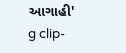આગાહી'
g clip-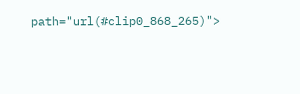path="url(#clip0_868_265)">